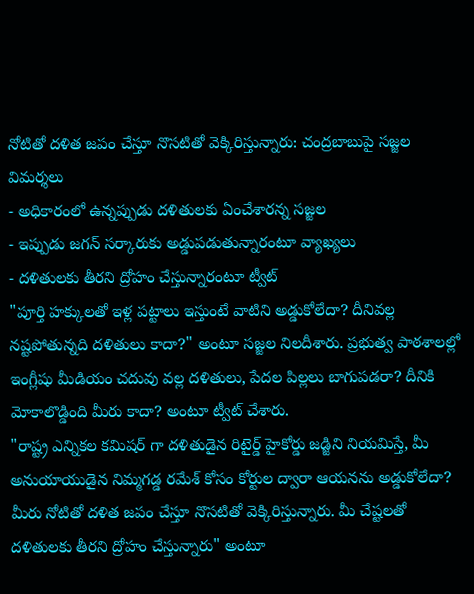నోటితో దళిత జపం చేస్తూ నొసటితో వెక్కిరిస్తున్నారు: చంద్రబాబుపై సజ్జల విమర్శలు
- అధికారంలో ఉన్నప్పుడు దళితులకు ఏంచేశారన్న సజ్జల
- ఇప్పుడు జగన్ సర్కారుకు అడ్డుపడుతున్నారంటూ వ్యాఖ్యలు
- దళితులకు తీరని ద్రోహం చేస్తున్నారంటూ ట్వీట్
"పూర్తి హక్కులతో ఇళ్ల పట్టాలు ఇస్తుంటే వాటిని అడ్డుకోలేదా? దీనివల్ల నష్టపోతున్నది దళితులు కాదా?" అంటూ సజ్జల నిలదీశారు. ప్రభుత్వ పాఠశాలల్లో ఇంగ్లీషు మీడియం చదువు వల్ల దళితులు, పేదల పిల్లలు బాగుపడరా? దీనికి మోకాలొడ్డింది మీరు కాదా? అంటూ ట్వీట్ చేశారు.
"రాష్ట్ర ఎన్నికల కమిషర్ గా దళితుడైన రిటైర్డ్ హైకోర్డు జడ్జిని నియమిస్తే, మీ అనుయాయుడైన నిమ్మగడ్డ రమేశ్ కోసం కోర్టుల ద్వారా ఆయనను అడ్డుకోలేదా? మీరు నోటితో దళిత జపం చేస్తూ నొసటితో వెక్కిరిస్తున్నారు. మీ చేష్టలతో దళితులకు తీరని ద్రోహం చేస్తున్నారు" అంటూ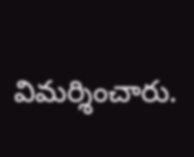విమర్శించారు.